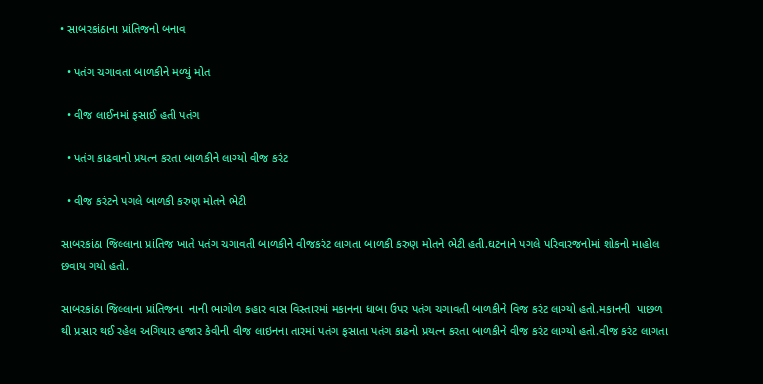• સાબરકાંઠાના પ્રાંતિજનો બનાવ

  • પતંગ ચગાવતા બાળકીને મળ્યું મોત

  • વીજ લાઈનમાં ફસાઈ હતી પતંગ

  • પતંગ કાઢવાનો પ્રયત્ન કરતા બાળકીને લાગ્યો વીજ કરંટ

  • વીજ કરંટને પગલે બાળકી કરુણ મોતને ભેટી

સાબરકાંઠા જિલ્લાના પ્રાંતિજ ખાતે પતંગ ચગાવતી બાળકીને વીજકરંટ લાગતા બાળકી કરુણ મોતને ભેટી હતી.ઘટનાને પગલે પરિવારજનોમાં શોકનો માહોલ છવાય ગયો હતો.

સાબરકાંઠા જિલ્લાના પ્રાંતિજના  નાની ભાગોળ કહાર વાસ વિસ્તારમાં મકાનના ધાબા ઉપર પતંગ ચગાવતી બાળકીને વિજ કરંટ લાગ્યો હતો.મકાનની  પાછળ થી પ્રસાર થઈ રહેલ અગિયાર હજાર કેવીની વીજ લાઇનના તારમાં પતંગ ફસાતા પતંગ કાઢનો પ્રયત્ન કરતા બાળકીને વીજ કરંટ લાગ્યો હતો.વીજ કરંટ લાગતા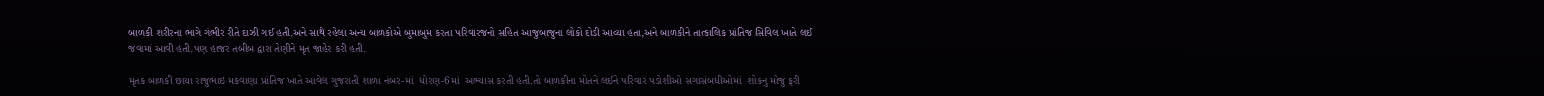બાળકી શરીરના ભાગે ગંભીર રીતે દાઝી ગઈ હતી.અને સાથે રહેલા અન્ય બાળકોએ બુમાબુમ કરતા પરિવારજનો સહિત આજુબાજુના લોકો દોડી આવ્યા હતા,અને બાળકીને તાત્કાલિક પ્રાંતિજ સિવિલ ખાતે લઈ જવામાં આવી હતી.પણ હાજર તબીબ દ્વારા તેણીને મૃત જાહેર કરી હતી.

મૃતક બાળકી છાયા રાજુભાઇ મકવાણા પ્રાંતિજ ખાતે આવેલ ગુજરાતી શાળા નંબર-માં  ધોરણ-6માં  અભ્યાસ કરતી હતી.તો બાળકીના મોતને લઈને પરિવાર પડોશીઓ સગાસંબધીઓમાં  શોકનુ મોજુ ફરી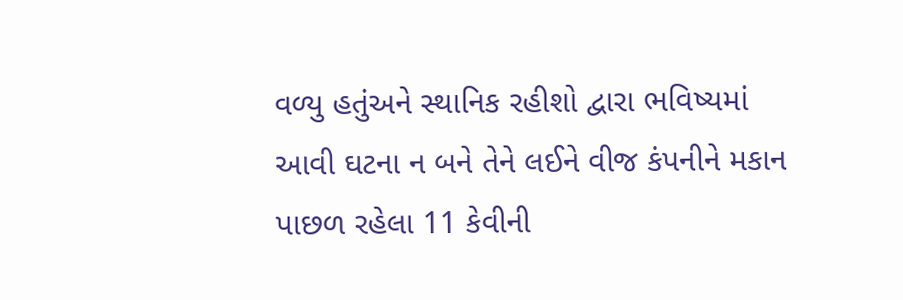વળ્યુ હતુંઅને સ્થાનિક રહીશો દ્વારા ભવિષ્યમાં આવી ઘટના ન બને તેને લઈને વીજ કંપનીને મકાન પાછળ રહેલા 11 કેવીની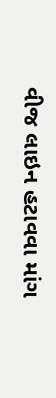વીજ લાઇન હટાવવા માંગ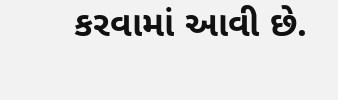કરવામાં આવી છે.